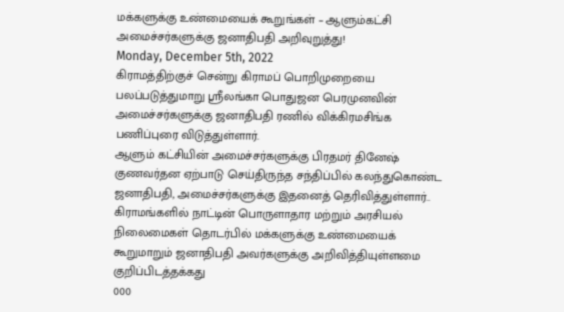மக்களுக்கு உண்மையைக் கூறுங்கள் – ஆளும்கட்சி அமைச்சர்களுக்கு ஜனாதிபதி அறிவுறுத்து!
Monday, December 5th, 2022
கிராமத்திற்குச் சென்று கிராமப் பொறிமுறையை பலப்படுத்துமாறு ஸ்ரீலங்கா பொதுஜன பெரமுனவின் அமைச்சர்களுக்கு ஜனாதிபதி ரணில் விக்கிரமசிங்க பணிப்புரை விடுத்துள்ளார்.
ஆளும் கட்சியின் அமைச்சர்களுக்கு பிரதமர் தினேஷ் குணவர்தன ஏற்பாடு செய்திருந்த சந்திப்பில் கலந்துகொண்ட ஜனாதிபதி, அமைச்சர்களுக்கு இதனைத் தெரிவித்துள்ளார்..
கிராமங்களில் நாட்டின் பொருளாதார மற்றும் அரசியல் நிலைமைகள் தொடர்பில் மக்களுக்கு உண்மையைக் கூறுமாறும் ஜனாதிபதி அவர்களுக்கு அறிவித்தியுள்ளமை குறிப்பிடத்தக்கது
000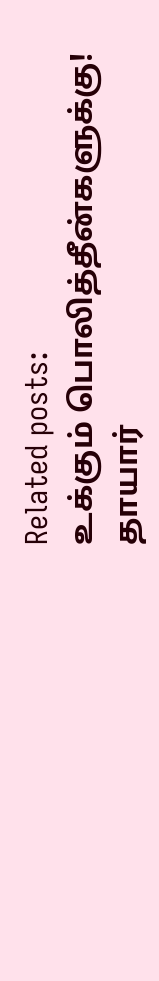Related posts:
உக்கும் பொலித்தீன்களுக்கு!
தாயார்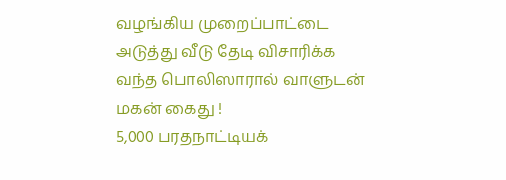வழங்கிய முறைப்பாட்டை அடுத்து வீடு தேடி விசாரிக்க வந்த பொலிஸாரால் வாளுடன் மகன் கைது !
5,000 பரதநாட்டியக்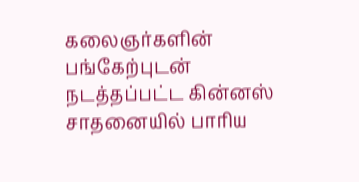கலைஞர்களின் பங்கேற்புடன் நடத்தப்பட்ட கின்னஸ் சாதனையில் பாரிய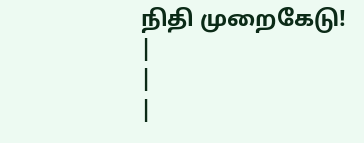நிதி முறைகேடு!
|
|
|